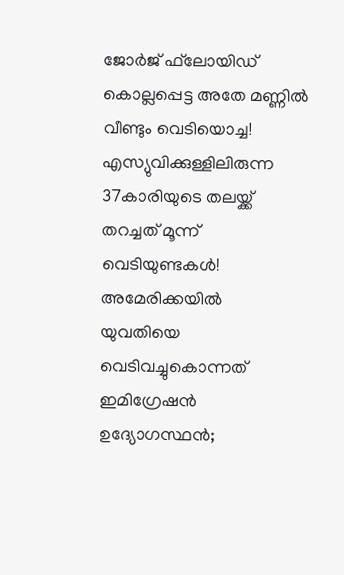ജോര്‍ജ് ഫ്‌ലോയിഡ് കൊല്ലപ്പെട്ട അതേ മണ്ണില്‍ വീണ്ടും വെടിയൊച്ച! എസ്യുവിക്കുള്ളിലിരുന്ന 37കാരിയുടെ തലയ്ക്ക് തറച്ചത് മൂന്ന് വെടിയുണ്ടകള്‍! അമേരിക്കയില്‍ യുവതിയെ വെടിവച്ചുകൊന്നത് ഇമിഗ്രേഷന്‍ ഉദ്യോഗസ്ഥന്‍;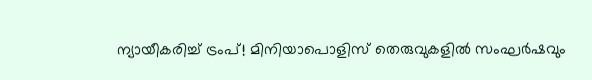ന്യായീകരിച്ച് ട്രംപ്! മിനിയാപൊളിസ് തെരുവുകളില്‍ സംഘര്‍ഷവും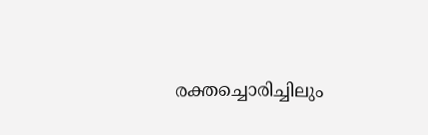രക്തച്ചൊരിച്ചിലും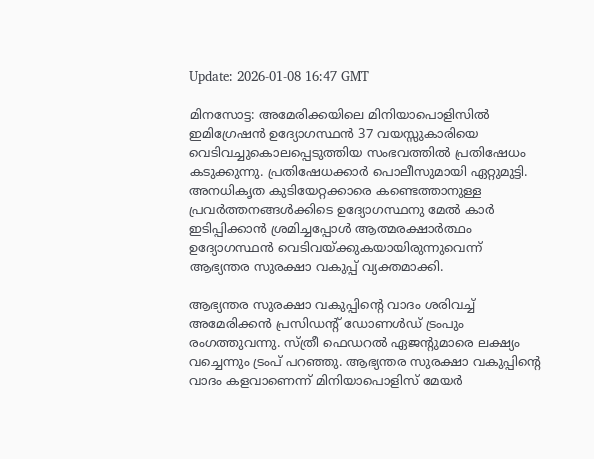Update: 2026-01-08 16:47 GMT

മിനസോട്ട: അമേരിക്കയിലെ മിനിയാപൊളിസില്‍ ഇമിഗ്രേഷന്‍ ഉദ്യോഗസ്ഥന്‍ 37 വയസ്സുകാരിയെ വെടിവച്ചുകൊലപ്പെടുത്തിയ സംഭവത്തില്‍ പ്രതിഷേധം കടുക്കുന്നു. പ്രതിഷേധക്കാര്‍ പൊലീസുമായി ഏറ്റുമുട്ടി. അനധികൃത കുടിയേറ്റക്കാരെ കണ്ടെത്താനുള്ള പ്രവര്‍ത്തനങ്ങള്‍ക്കിടെ ഉദ്യോഗസ്ഥനു മേല്‍ കാര്‍ ഇടിപ്പിക്കാന്‍ ശ്രമിച്ചപ്പോള്‍ ആത്മരക്ഷാര്‍ത്ഥം ഉദ്യോഗസ്ഥന്‍ വെടിവയ്ക്കുകയായിരുന്നുവെന്ന് ആഭ്യന്തര സുരക്ഷാ വകുപ്പ് വ്യക്തമാക്കി.

ആഭ്യന്തര സുരക്ഷാ വകുപ്പിന്റെ വാദം ശരിവച്ച് അമേരിക്കന്‍ പ്രസിഡന്റ് ഡോണള്‍ഡ് ട്രംപും രംഗത്തുവന്നു. സ്ത്രീ ഫെഡറല്‍ ഏജന്റുമാരെ ലക്ഷ്യം വച്ചെന്നും ട്രംപ് പറഞ്ഞു. ആഭ്യന്തര സുരക്ഷാ വകുപ്പിന്റെ വാദം കളവാണെന്ന് മിനിയാപൊളിസ് മേയര്‍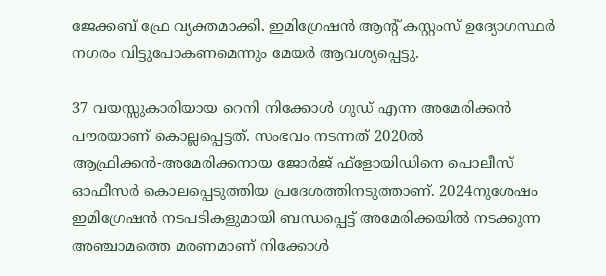ജേക്കബ് ഫ്രേ വ്യക്തമാക്കി. ഇമിഗ്രേഷന്‍ ആന്റ് കസ്റ്റംസ് ഉദ്യോഗസ്ഥര്‍ നഗരം വിട്ടുപോകണമെന്നും മേയര്‍ ആവശ്യപ്പെട്ടു.

37 വയസ്സുകാരിയായ റെനി നിക്കോള്‍ ഗുഡ് എന്ന അമേരിക്കന്‍ പൗരയാണ് കൊല്ലപ്പെട്ടത്. സംഭവം നടന്നത് 2020ല്‍ ആഫ്രിക്കന്‍-അമേരിക്കനായ ജോര്‍ജ് ഫ്ളോയിഡിനെ പൊലീസ് ഓഫീസര്‍ കൊലപ്പെടുത്തിയ പ്രദേശത്തിനടുത്താണ്. 2024നുശേഷം ഇമിഗ്രേഷന്‍ നടപടികളുമായി ബന്ധപ്പെട്ട് അമേരിക്കയില്‍ നടക്കുന്ന അഞ്ചാമത്തെ മരണമാണ് നിക്കോള്‍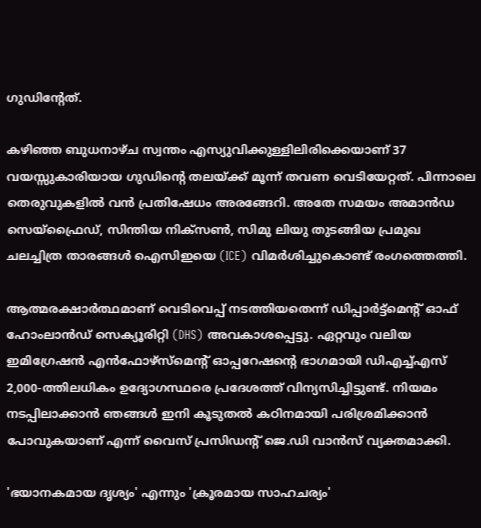ഗുഡിന്റേത്.

കഴിഞ്ഞ ബുധനാഴ്ച സ്വന്തം എസ്യുവിക്കുള്ളിലിരിക്കെയാണ് 37 വയസ്സുകാരിയായ ഗുഡിന്റെ തലയ്ക്ക് മൂന്ന് തവണ വെടിയേറ്റത്. പിന്നാലെ തെരുവുകളില്‍ വന്‍ പ്രതിഷേധം അരങ്ങേറി. അതേ സമയം അമാന്‍ഡ സെയ്ഫ്രൈഡ്, സിന്തിയ നിക്‌സണ്‍, സിമു ലിയു തുടങ്ങിയ പ്രമുഖ ചലച്ചിത്ര താരങ്ങള്‍ ഐസിഇയെ (ICE) വിമര്‍ശിച്ചുകൊണ്ട് രംഗത്തെത്തി.

ആത്മരക്ഷാര്‍ത്ഥമാണ് വെടിവെപ്പ് നടത്തിയതെന്ന് ഡിപ്പാര്‍ട്ട്മെന്റ് ഓഫ് ഹോംലാന്‍ഡ് സെക്യൂരിറ്റി (DHS) അവകാശപ്പെട്ടു. ഏറ്റവും വലിയ ഇമിഗ്രേഷന്‍ എന്‍ഫോഴ്സ്മെന്റ് ഓപ്പറേഷന്റെ ഭാഗമായി ഡിഎച്ച്എസ് 2,000-ത്തിലധികം ഉദ്യോഗസ്ഥരെ പ്രദേശത്ത് വിന്യസിച്ചിട്ടുണ്ട്. നിയമം നടപ്പിലാക്കാന്‍ ഞങ്ങള്‍ ഇനി കൂടുതല്‍ കഠിനമായി പരിശ്രമിക്കാന്‍ പോവുകയാണ് എന്ന് വൈസ് പ്രസിഡന്റ് ജെ.ഡി വാന്‍സ് വ്യക്തമാക്കി.

'ഭയാനകമായ ദൃശ്യം' എന്നും 'ക്രൂരമായ സാഹചര്യം'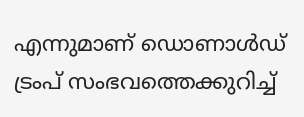എന്നുമാണ് ഡൊണാള്‍ഡ് ട്രംപ് സംഭവത്തെക്കുറിച്ച്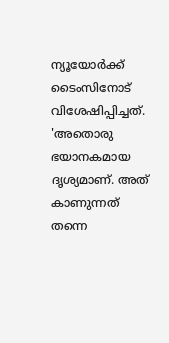ന്യൂയോര്‍ക്ക് ടൈംസിനോട് വിശേഷിപ്പിച്ചത്. 'അതൊരു ഭയാനകമായ ദൃശ്യമാണ്. അത് കാണുന്നത് തന്നെ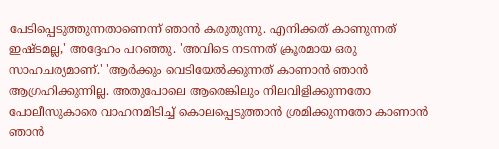പേടിപ്പെടുത്തുന്നതാണെന്ന് ഞാന്‍ കരുതുന്നു. എനിക്കത് കാണുന്നത് ഇഷ്ടമല്ല,' അദ്ദേഹം പറഞ്ഞു. 'അവിടെ നടന്നത് ക്രൂരമായ ഒരു സാഹചര്യമാണ്.' 'ആര്‍ക്കും വെടിയേല്‍ക്കുന്നത് കാണാന്‍ ഞാന്‍ ആഗ്രഹിക്കുന്നില്ല. അതുപോലെ ആരെങ്കിലും നിലവിളിക്കുന്നതോ പോലീസുകാരെ വാഹനമിടിച്ച് കൊലപ്പെടുത്താന്‍ ശ്രമിക്കുന്നതോ കാണാന്‍ ഞാന്‍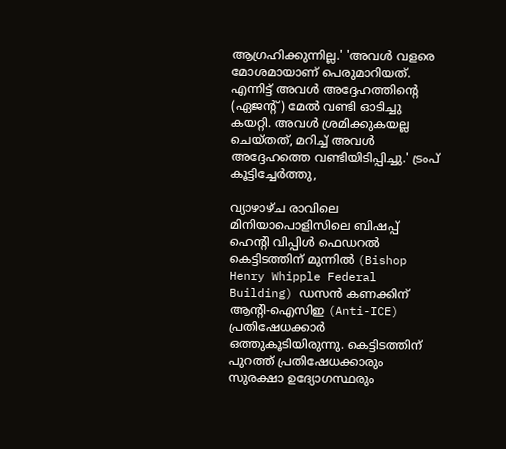ആഗ്രഹിക്കുന്നില്ല.' 'അവള്‍ വളരെ മോശമായാണ് പെരുമാറിയത്. എന്നിട്ട് അവള്‍ അദ്ദേഹത്തിന്റെ (ഏജന്റ്) മേല്‍ വണ്ടി ഓടിച്ചു കയറ്റി. അവള്‍ ശ്രമിക്കുകയല്ല ചെയ്തത്, മറിച്ച് അവള്‍ അദ്ദേഹത്തെ വണ്ടിയിടിപ്പിച്ചു.' ട്രംപ് കൂട്ടിച്ചേര്‍ത്തു,

വ്യാഴാഴ്ച രാവിലെ മിനിയാപൊളിസിലെ ബിഷപ്പ് ഹെന്റി വിപ്പിള്‍ ഫെഡറല്‍ കെട്ടിടത്തിന് മുന്നില്‍ (Bishop Henry Whipple Federal Building) ഡസന്‍ കണക്കിന് ആന്റി-ഐസിഇ (Anti-ICE) പ്രതിഷേധക്കാര്‍ ഒത്തുകൂടിയിരുന്നു. കെട്ടിടത്തിന് പുറത്ത് പ്രതിഷേധക്കാരും സുരക്ഷാ ഉദ്യോഗസ്ഥരും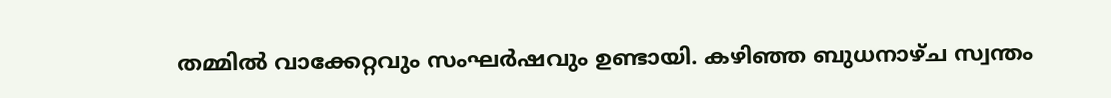തമ്മില്‍ വാക്കേറ്റവും സംഘര്‍ഷവും ഉണ്ടായി. കഴിഞ്ഞ ബുധനാഴ്ച സ്വന്തം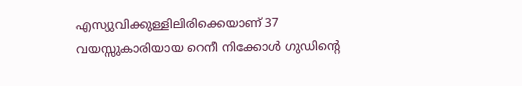എസ്യുവിക്കുള്ളിലിരിക്കെയാണ് 37 വയസ്സുകാരിയായ റെനീ നിക്കോള്‍ ഗുഡിന്റെ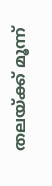തലയ്ക്ക് മൂന്ന്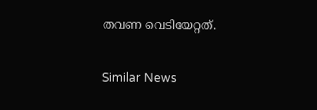തവണ വെടിയേറ്റത്.

Similar News